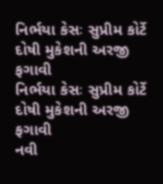નિર્ભયા કેસઃ સુપ્રીમ કોર્ટે દોષી મુકેશની અરજી ફગાવી
નિર્ભયા કેસઃ સુપ્રીમ કોર્ટે દોષી મુકેશની અરજી ફગાવી
નવી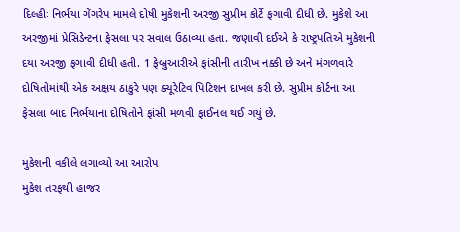દિલ્હીઃ નિર્ભયા ગેંગરેપ મામલે દોષી મુકેશની અરજી સુપ્રીમ કોર્ટે ફગાવી દીધી છે. મુકેશે આ અરજીમાં પ્રેસિડેન્ટના ફેસલા પર સવાલ ઉઠાવ્યા હતા. જણાવી દઈએ કે રાષ્ટ્રપતિએ મુકેશની દયા અરજી ફગાવી દીધી હતી. 1 ફેબ્રુઆરીએ ફાંસીની તારીખ નક્કી છે અને મંગળવારે દોષિતોમાંથી એક અક્ષય ઠાકુરે પણ ક્યૂરેટિવ પિટિશન દાખલ કરી છે. સુપ્રીમ કોર્ટના આ ફેસલા બાદ નિર્ભયાના દોષિતોને ફાંસી મળવી ફાઈનલ થઈ ગયું છે.

મુકેશની વકીલે લગાવ્યો આ આરોપ
મુકેશ તરફથી હાજર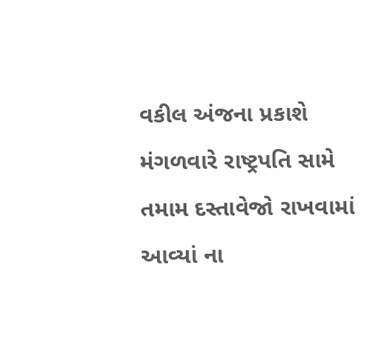વકીલ અંજના પ્રકાશે મંગળવારે રાષ્ટ્રપતિ સામે તમામ દસ્તાવેજો રાખવામાં આવ્યાં ના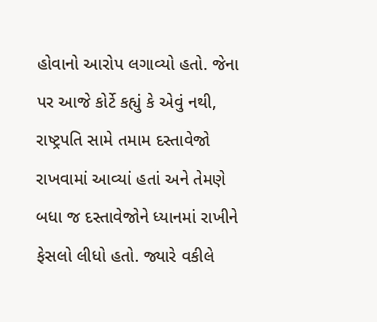હોવાનો આરોપ લગાવ્યો હતો. જેના પર આજે કોર્ટે કહ્યું કે એવું નથી, રાષ્ટ્રપતિ સામે તમામ દસ્તાવેજો રાખવામાં આવ્યાં હતાં અને તેમણે બધા જ દસ્તાવેજોને ધ્યાનમાં રાખીને ફેસલો લીધો હતો. જ્યારે વકીલે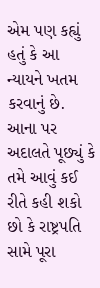એમ પણ કહ્યું હતું કે આ ન્યાયને ખતમ કરવાનું છે. આના પર અદાલતે પૂછ્યું કે તમે આવું કઈ રીતે કહી શકો છો કે રાષ્ટ્રપતિ સામે પૂરા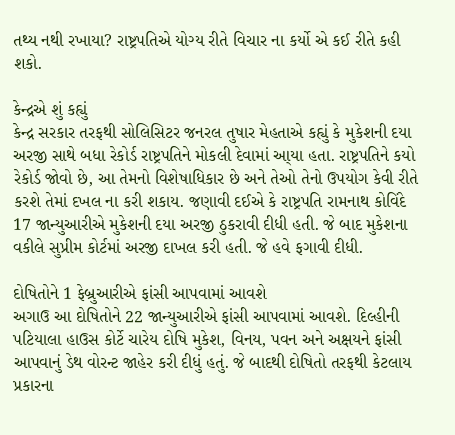તથ્ય નથી રખાયા? રાષ્ટ્રપતિએ યોગ્ય રીતે વિચાર ના કર્યો એ કઈ રીતે કહી શકો.

કેન્દ્રએ શું કહ્યું
કેન્દ્ર સરકાર તરફથી સોલિસિટર જનરલ તુષાર મેહતાએ કહ્યું કે મુકેશની દયા અરજી સાથે બધા રેકોર્ડ રાષ્ટ્રપતિને મોકલી દેવામાં આ્યા હતા. રાષ્ટ્રપતિને કયો રેકોર્ડ જોવો છે, આ તેમનો વિશેષાધિકાર છે અને તેઓ તેનો ઉપયોગ કેવી રીતે કરશે તેમાં દખલ ના કરી શકાય. જણાવી દઈએ કે રાષ્ટ્રપતિ રામનાથ કોવિંદે 17 જાન્યુઆરીએ મુકેશની દયા અરજી ઠુકરાવી દીધી હતી. જે બાદ મુકેશના વકીલે સુપ્રીમ કોર્ટમાં અરજી દાખલ કરી હતી. જે હવે ફગાવી દીધી.

દોષિતોને 1 ફેબ્રુઆરીએ ફાંસી આપવામાં આવશે
અગાઉ આ દોષિતોને 22 જાન્યુઆરીએ ફાંસી આપવામાં આવશે. દિલ્હીની પટિયાલા હાઉસ કોર્ટે ચારેય દોષિ મુકેશ, વિનય, પવન અને અક્ષયને ફાંસી આપવાનું ડેથ વોરન્ટ જાહેર કરી દીધું હતું. જે બાદથી દોષિતો તરફથી કેટલાય પ્રકારના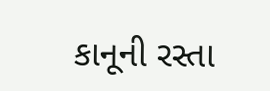કાનૂની રસ્તા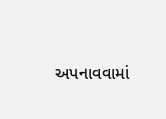અપનાવવામાં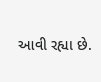આવી રહ્યા છે.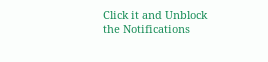Click it and Unblock the Notifications